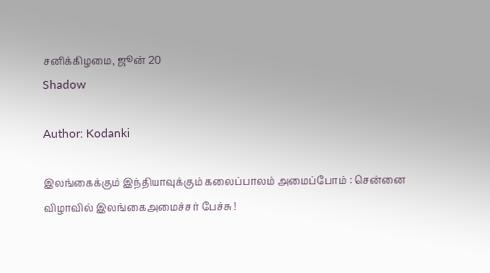சனிக்கிழமை, ஜூன் 20
Shadow

Author: Kodanki

இலங்கைக்கும் இந்தியாவுக்கும் கலைப்பாலம் அமைப்போம் : சென்னை விழாவில் இலங்கைஅமைச்சர் பேச்சு !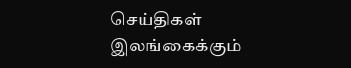செய்திகள்
இலங்கைக்கும்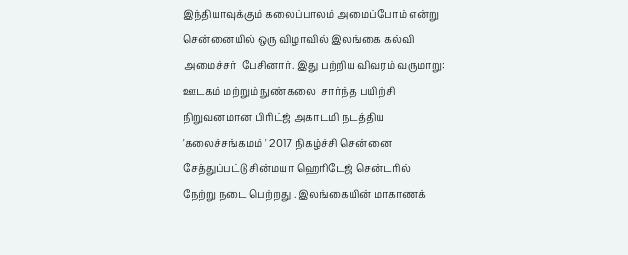இந்தியாவுக்கும் கலைப்பாலம் அமைப்போம் என்று சென்னையில் ஒரு விழாவில் இலங்கை கல்வி அமைச்சர்  பேசினார். இது பற்றிய விவரம் வருமாறு: ஊடகம் மற்றும் நுண்கலை  சார்ந்த பயிற்சி நிறுவனமான பிரிட்ஜ் அகாடமி நடத்திய 'கலைச்சங்கமம் ' 2017 நிகழ்ச்சி சென்னை சேத்துப்பட்டு சின்மயா ஹெரிடேஜ் சென்டரில் நேற்று நடை பெற்றது . இலங்கையின் மாகாணக்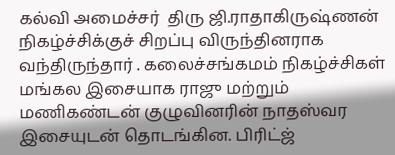கல்வி அமைச்சர்  திரு ஜி.ராதாகிருஷ்ணன் நிகழ்ச்சிக்குச் சிறப்பு விருந்தினராக வந்திருந்தார் . கலைச்சங்கமம் நிகழ்ச்சிகள்   மங்கல இசையாக ராஜு மற்றும் மணிகண்டன் குழுவினரின் நாதஸ்வர இசையுடன் தொடங்கின. பிரிட்ஜ்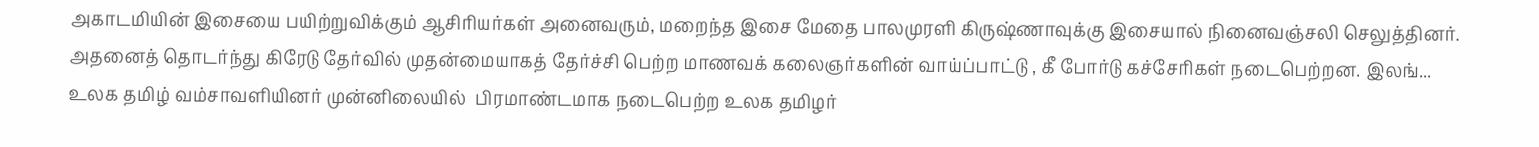அகாடமியின் இசையை பயிற்றுவிக்கும் ஆசிரியர்கள் அனைவரும், மறைந்த இசை மேதை பாலமுரளி கிருஷ்ணாவுக்கு இசையால் நினைவஞ்சலி செலுத்தினர். அதனைத் தொடர்ந்து கிரேடு தேர்வில் முதன்மையாகத் தேர்ச்சி பெற்ற மாணவக் கலைஞர்களின் வாய்ப்பாட்டு , கீ போர்டு கச்சேரிகள் நடைபெற்றன. இலங்...
உலக தமிழ் வம்சாவளியினர் முன்னிலையில்  பிரமாண்டமாக நடைபெற்ற உலக தமிழர்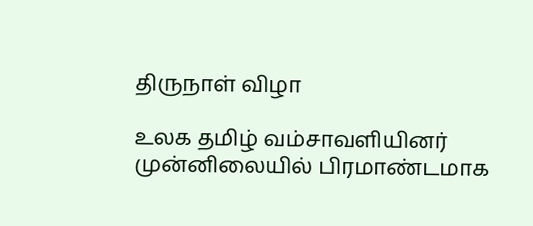திருநாள் விழா

உலக தமிழ் வம்சாவளியினர் முன்னிலையில் பிரமாண்டமாக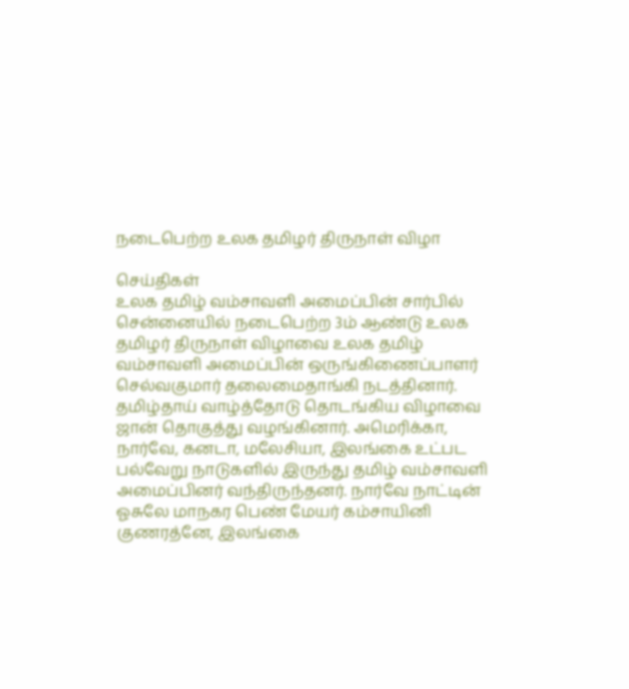நடைபெற்ற உலக தமிழர் திருநாள் விழா

செய்திகள்
உலக தமிழ் வம்சாவளி அமைப்பின் சார்பில் சென்னையில் நடைபெற்ற 3ம் ஆண்டு உலக தமிழர் திருநாள் விழாவை உலக தமிழ் வம்சாவளி அமைப்பின் ஒருங்கிணைப்பாளர் செல்வகுமார் தலைமைதாங்கி நடத்தினார். தமிழ்தாய் வாழ்த்தோடு தொடங்கிய விழாவை ஜான் தொகுத்து வழங்கினார். அமெரிக்கா, நார்வே, கனடா, மலேசியா, இலங்கை உட்பட பல்வேறு நாடுகளில் இருந்து தமிழ் வம்சாவளி அமைப்பினர் வந்திருந்தனர். நார்வே நாட்டின் ஓசுலே மாநகர பெண் மேயர் கம்சாயினி குணரத்னே, இலங்கை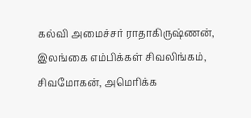கல்வி அமைச்சர் ராதாகிருஷ்ணன், இலங்கை எம்பிக்கள் சிவலிங்கம், சிவமோகன், அமெரிக்க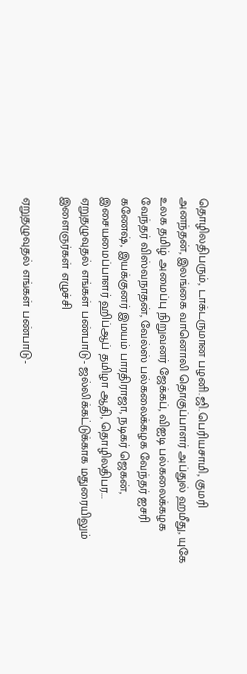தொழிலதிபரும், டாக்டருமான பழனி.ஜி.பெரியசாமி, குமரி அனந்தன், இலங்கை வானொலி தொகுப்பாளர் அப்துல் ஹமீது, யுகே உலக தமிழ் அமைப்பு நிறுவனர் ஜேக்கப், விஐடி பல்கலைக்கழக வேந்தர் விஸ்வநாதன், வேல்ஸ் பல்கலைக்கழக வேந்தர் ஐசரி கணேஷ், இயக்குனர் இமயம் பாரதிராஜா, நடிகர் ஜெகன், இசையமைப்பாளர் ஹிப்ஆப் தமிழா ஆதி, தொழிலதிபர...
ஏறுதழுவுதல் எங்கள் பண்பாடு- ஜல்லிக்கட்டுக்காக மதுரையிலும் இளைஞர்கள் எழுச்சி

ஏறுதழுவுதல் எங்கள் பண்பாடு-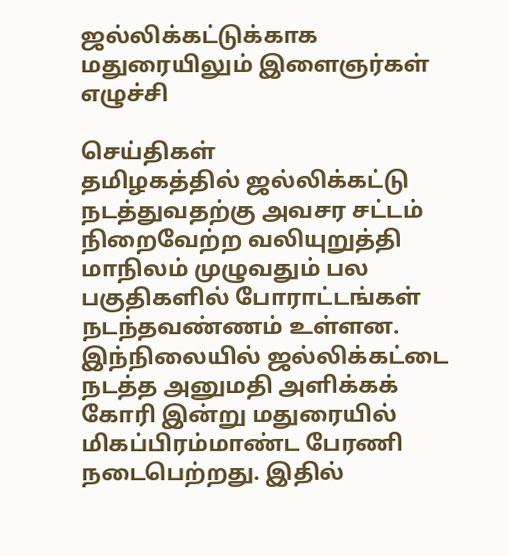ஜல்லிக்கட்டுக்காக மதுரையிலும் இளைஞர்கள் எழுச்சி

செய்திகள்
தமிழகத்தில் ஜல்லிக்கட்டு நடத்துவதற்கு அவசர சட்டம் நிறைவேற்ற வலியுறுத்தி மாநிலம் முழுவதும் பல பகுதிகளில் போராட்டங்கள் நடந்தவண்ணம் உள்ளன. இந்நிலையில் ஜல்லிக்கட்டை நடத்த அனுமதி அளிக்கக் கோரி இன்று மதுரையில் மிகப்பிரம்மாண்ட பேரணி நடைபெற்றது. இதில்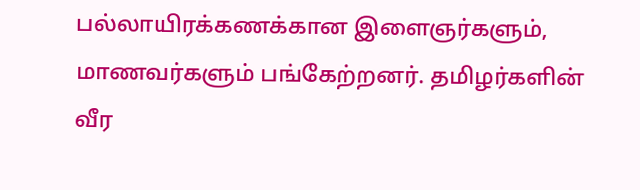பல்லாயிரக்கணக்கான இளைஞர்களும், மாணவர்களும் பங்கேற்றனர். தமிழர்களின் வீர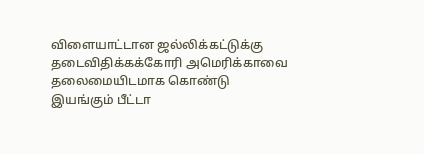விளையாட்டான ஜல்லிக்கட்டுக்கு தடைவிதிக்கக்கோரி அமெரிக்காவை தலைமையிடமாக கொண்டு இயங்கும் பீட்டா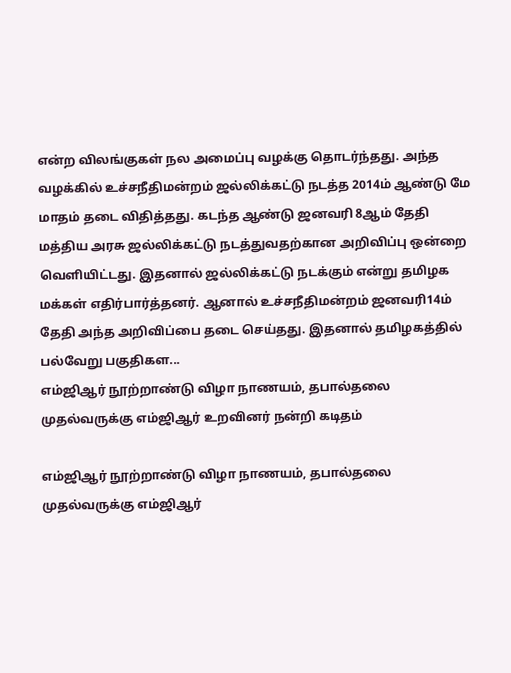என்ற விலங்குகள் நல அமைப்பு வழக்கு தொடர்ந்தது. அந்த வழக்கில் உச்சநீதிமன்றம் ஜல்லிக்கட்டு நடத்த 2014ம் ஆண்டு மே மாதம் தடை விதித்தது. கடந்த ஆண்டு ஜனவரி 8ஆம் தேதி மத்திய அரசு ஜல்லிக்கட்டு நடத்துவதற்கான அறிவிப்பு ஒன்றை வெளியிட்டது. இதனால் ஜல்லிக்கட்டு நடக்கும் என்று தமிழக மக்கள் எதிர்பார்த்தனர். ஆனால் உச்சநீதிமன்றம் ஜனவரி14ம் தேதி அந்த அறிவிப்பை தடை செய்தது. இதனால் தமிழகத்தில் பல்வேறு பகுதிகள...
எம்ஜிஆர் நூற்றாண்டு விழா நாணயம், தபால்தலை  முதல்வருக்கு எம்ஜிஆர் உறவினர் நன்றி கடிதம்

எம்ஜிஆர் நூற்றாண்டு விழா நாணயம், தபால்தலை முதல்வருக்கு எம்ஜிஆர்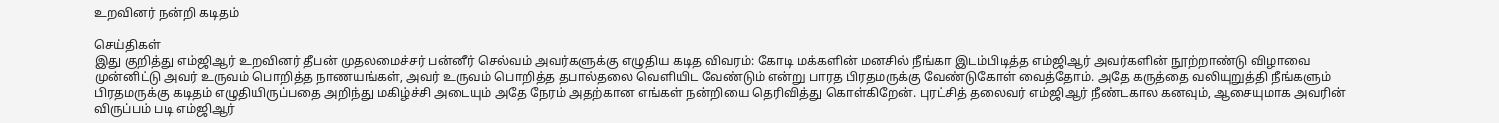உறவினர் நன்றி கடிதம்

செய்திகள்
இது குறித்து எம்ஜிஆர் உறவினர் தீபன் முதலமைச்சர் பன்னீர் செல்வம் அவர்களுக்கு எழுதிய கடித விவரம்: கோடி மக்களின் மனசில் நீங்கா இடம்பிடித்த எம்ஜிஆர் அவர்களின் நூற்றாண்டு விழாவை முன்னிட்டு அவர் உருவம் பொறித்த நாணயங்கள், அவர் உருவம் பொறித்த தபால்தலை வெளியிட வேண்டும் என்று பாரத பிரதமருக்கு வேண்டுகோள் வைத்தோம். அதே கருத்தை வலியுறுத்தி நீங்களும் பிரதமருக்கு கடிதம் எழுதியிருப்பதை அறிந்து மகிழ்ச்சி அடையும் அதே நேரம் அதற்கான எங்கள் நன்றியை தெரிவித்து கொள்கிறேன். புரட்சித் தலைவர் எம்ஜிஆர் நீண்டகால கனவும், ஆசையுமாக அவரின் விருப்பம் படி எம்ஜிஆர்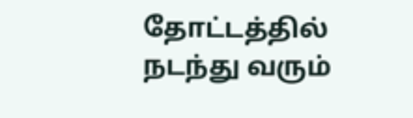தோட்டத்தில் நடந்து வரும்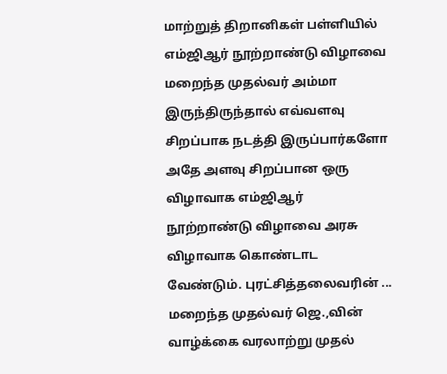மாற்றுத் திறானிகள் பள்ளியில் எம்ஜிஆர் நூற்றாண்டு விழாவை மறைந்த முதல்வர் அம்மா இருந்திருந்தால் எவ்வளவு சிறப்பாக நடத்தி இருப்பார்களோ அதே அளவு சிறப்பான ஒரு விழாவாக எம்ஜிஆர் நூற்றாண்டு விழாவை அரசு விழாவாக கொண்டாட வேண்டும். புரட்சித்தலைவரின் ...
மறைந்த முதல்வர் ஜெ.,வின் வாழ்க்கை வரலாற்று முதல்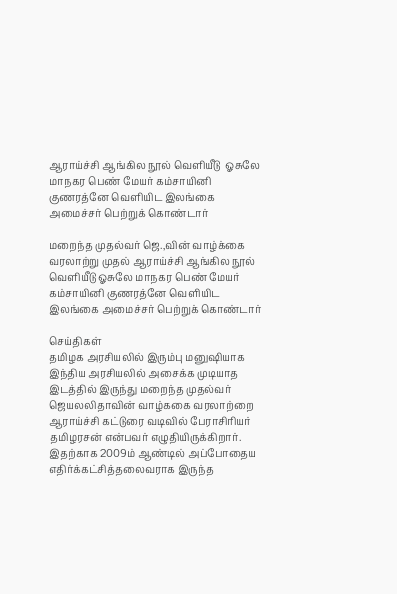ஆராய்ச்சி ஆங்கில நூல் வெளியீடு  ஓசுலே மாநகர பெண் மேயர் கம்சாயினி குணரத்னே வெளியிட இலங்கை அமைச்சர் பெற்றுக் கொண்டார்

மறைந்த முதல்வர் ஜெ.,வின் வாழ்க்கை வரலாற்று முதல் ஆராய்ச்சி ஆங்கில நூல் வெளியீடு ஓசுலே மாநகர பெண் மேயர் கம்சாயினி குணரத்னே வெளியிட இலங்கை அமைச்சர் பெற்றுக் கொண்டார்

செய்திகள்
தமிழக அரசியலில் இரும்பு மனுஷியாக இந்திய அரசியலில் அசைக்க முடியாத இடத்தில் இருந்து மறைந்த முதல்வர் ஜெயலலிதாவின் வாழ்ககை வரலாற்றை ஆராய்ச்சி கட்டுரை வடிவில் பேராசிரியர் தமிழரசன் என்பவர் எழுதியிருக்கிறார். இதற்காக 2009ம் ஆண்டில் அப்போதைய எதிர்க்கட்சித்தலைவராக இருந்த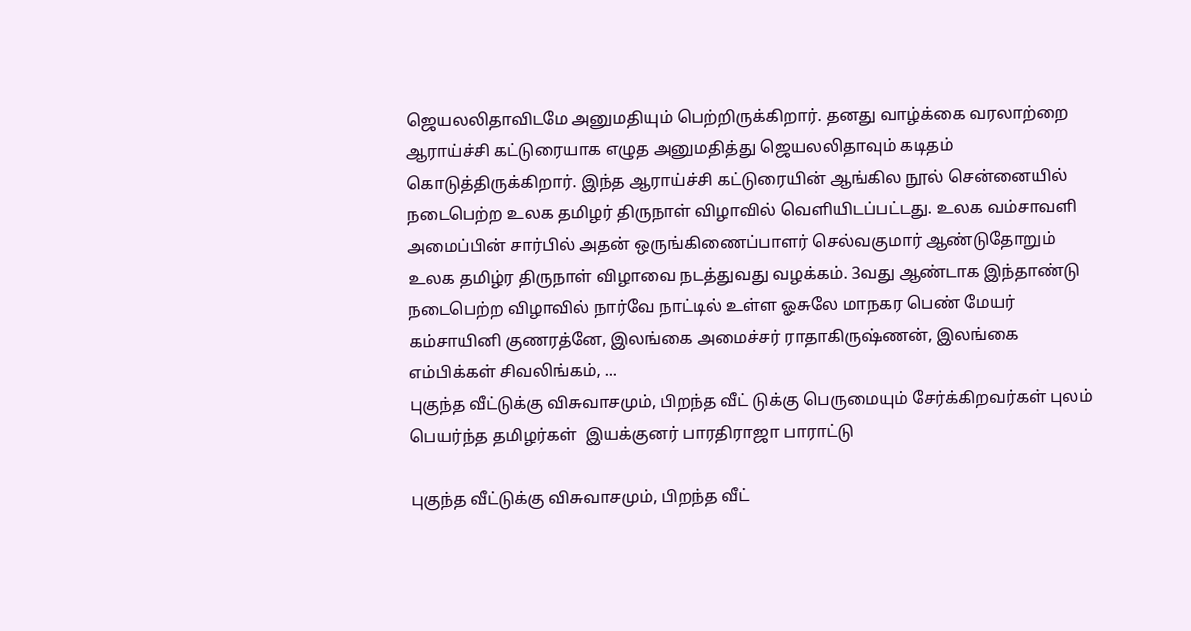ஜெயலலிதாவிடமே அனுமதியும் பெற்றிருக்கிறார். தனது வாழ்க்கை வரலாற்றை ஆராய்ச்சி கட்டுரையாக எழுத அனுமதித்து ஜெயலலிதாவும் கடிதம் கொடுத்திருக்கிறார். இந்த ஆராய்ச்சி கட்டுரையின் ஆங்கில நூல் சென்னையில் நடைபெற்ற உலக தமிழர் திருநாள் விழாவில் வெளியிடப்பட்டது. உலக வம்சாவளி அமைப்பின் சார்பில் அதன் ஒருங்கிணைப்பாளர் செல்வகுமார் ஆண்டுதோறும் உலக தமிழ்ர திருநாள் விழாவை நடத்துவது வழக்கம். 3வது ஆண்டாக இந்தாண்டு நடைபெற்ற விழாவில் நார்வே நாட்டில் உள்ள ஓசுலே மாநகர பெண் மேயர் கம்சாயினி குணரத்னே, இலங்கை அமைச்சர் ராதாகிருஷ்ணன், இலங்கை எம்பிக்கள் சிவலிங்கம், ...
புகுந்த வீட்டுக்கு விசுவாசமும், பிறந்த வீட் டுக்கு பெருமையும் சேர்க்கிறவர்கள் புலம்  பெயர்ந்த தமிழர்கள்  இயக்குனர் பாரதிராஜா பாராட்டு

புகுந்த வீட்டுக்கு விசுவாசமும், பிறந்த வீட்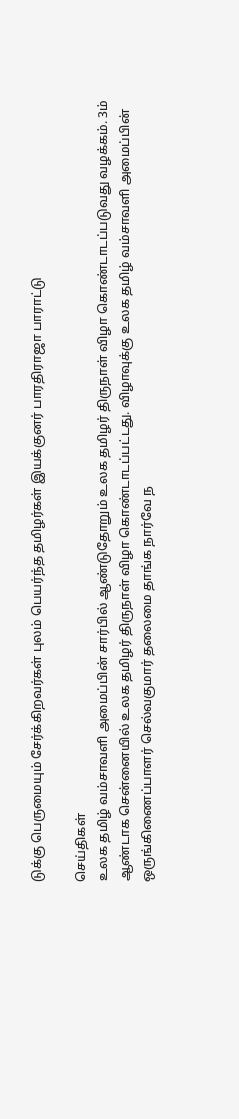டுக்கு பெருமையும் சேர்க்கிறவர்கள் புலம் பெயர்ந்த தமிழர்கள் இயக்குனர் பாரதிராஜா பாராட்டு

செய்திகள்
உலக தமிழ் வம்சாவளி அமைப்பின் சார்பில் ஆண்டுதோறும் உலக தமிழர் திருநாள் விழா கொண்டாடப்படுவது வழக்கம். 3ம் ஆண்டாக சென்னையில் உலக தமிழர் திருநாள் விழா கொண்டாடப்பட்டது. விழாவுக்கு உலக தமிழ் வம்சாவளி அமைப்பின் ஒருங்கிணைப்பாளர் செல்வகுமார் தலைமை தாங்க நார்வே ந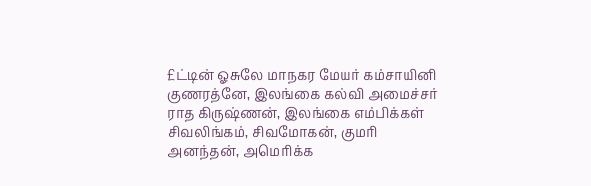£ட்டின் ஓசுலே மாநகர மேயர் கம்சாயினி குணரத்னே, இலங்கை கல்வி அமைச்சர் ராத கிருஷ்ணன், இலங்கை எம்பிக்கள் சிவலிங்கம், சிவமோகன், குமரி அனந்தன், அமெரிக்க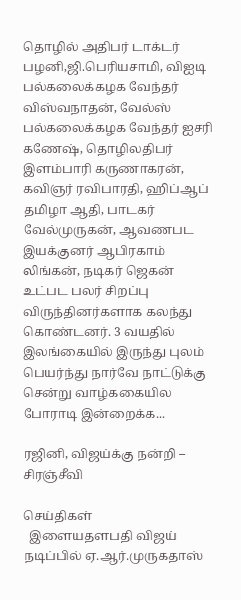தொழில் அதிபர் டாக்டர் பழனி,ஜி.பெரியசாமி, விஐடி பல்கலைக்கழக வேந்தர் விஸ்வநாதன், வேல்ஸ் பல்கலைக்கழக வேந்தர் ஐசரி கணேஷ், தொழிலதிபர் இளம்பாரி கருணாகரன், கவிஞர் ரவிபாரதி, ஹிப்ஆப் தமிழா ஆதி, பாடகர் வேல்முருகன், ஆவணபட இயக்குனர் ஆபிரகாம் லிங்கன், நடிகர் ஜெகன் உட்பட பலர் சிறப்பு விருந்தினர்களாக கலந்து கொண்டனர். 3 வயதில் இலங்கையில் இருந்து புலம் பெயர்ந்து நார்வே நாட்டுக்கு சென்று வாழ்ககையில போராடி இன்றைக்க...

ரஜினி, விஜய்க்கு நன்றி – சிரஞ்சீவி

செய்திகள்
  இளையதளபதி விஜய் நடிப்பில் ஏ.ஆர்.முருகதாஸ்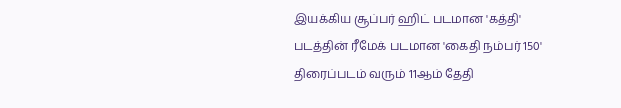இயக்கிய சூப்பர் ஹிட் படமான 'கத்தி' படத்தின் ரீமேக் படமான 'கைதி நம்பர் 150' திரைப்படம் வரும் 11ஆம் தேதி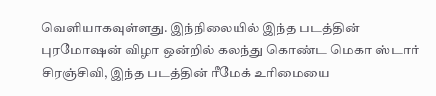வெளியாகவுள்ளது. இந்நிலையில் இந்த படத்தின் புரமோஷன் விழா ஒன்றில் கலந்து கொண்ட மெகா ஸ்டார் சிரஞ்சிவி, இந்த படத்தின் ரீமேக் உரிமையை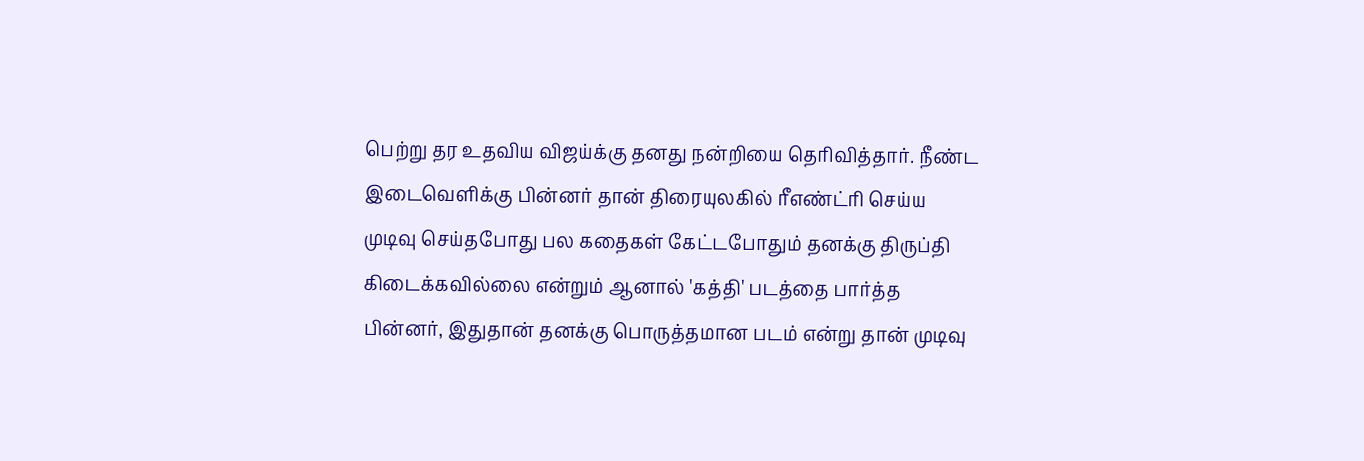பெற்று தர உதவிய விஜய்க்கு தனது நன்றியை தெரிவித்தார். நீண்ட இடைவெளிக்கு பின்னர் தான் திரையுலகில் ரீஎண்ட்ரி செய்ய முடிவு செய்தபோது பல கதைகள் கேட்டபோதும் தனக்கு திருப்தி கிடைக்கவில்லை என்றும் ஆனால் 'கத்தி' படத்தை பார்த்த பின்னர், இதுதான் தனக்கு பொருத்தமான படம் என்று தான் முடிவு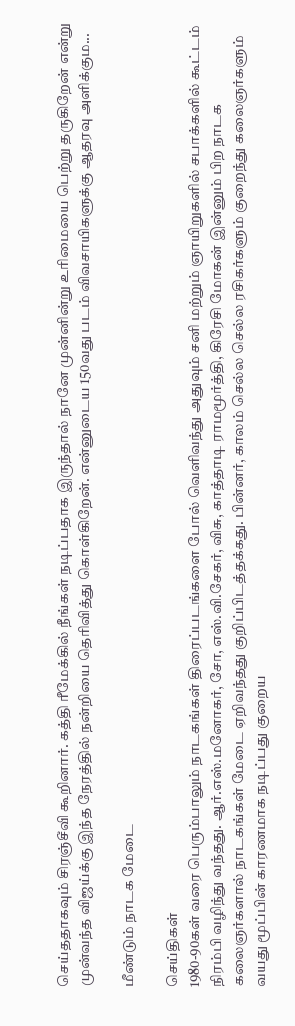செய்ததாகவும் சிரஞ்சீவி கூறினார். கத்தி ரீமேக்கில் நீங்கள் நடிப்பதாக இருந்தால் நானே முன்னின்று உரிமையை பெற்று தருகிறேன் என்று முன்வந்த விஜய்க்கு இந்த நேரத்தில் நன்றியை தெரிவித்து கொள்கிறேன். என்னுடைய 150வது படம் விவசாயிகளுக்கு ஆதரவு அளிக்கும...

மீண்டும் நாடக மேடை

செய்திகள்
1980-90கள் வரை பெரும்பாலும் நாடகங்கள் திரைப்படங்களை போல் வெளிவந்து அதுவும் சனி மற்றும் ஞாயிறுகளில் சபாக்களில் கூட்டம் நிரம்பி வழிந்து வந்தது. ஆர்.எஸ்.மனோகர், சோ, எஸ்.வி.சேகர், விசு, காத்தாடி ராமமூர்த்தி, கிரேசி மோகன் இன்னும் பிற நாடக கலைஞர்களால் நாடகங்கள் மேடை ஏறிவந்தது குறிப்பிடத்தக்கது. பின்னர், காலம் செல்ல செல்ல ரசிகர்களும் குறைந்து கலைஞர்களும் வயது மூப்பின் காரணமாக நடிப்பது குறைய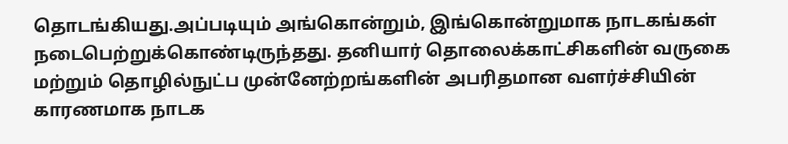தொடங்கியது.அப்படியும் அங்கொன்றும், இங்கொன்றுமாக நாடகங்கள் நடைபெற்றுக்கொண்டிருந்தது. தனியார் தொலைக்காட்சிகளின் வருகை மற்றும் தொழில்நுட்ப முன்னேற்றங்களின் அபரிதமான வளர்ச்சியின் காரணமாக நாடக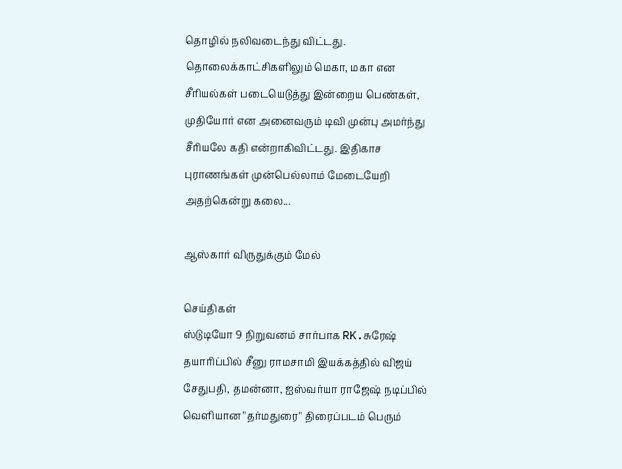தொழில் நலிவடைந்து விட்டது. தொலைக்காட்சிகளிலும் மெகா, மகா என சீரியல்கள் படையெடுத்து இன்றைய பெண்கள், முதியோர் என அனைவரும் டிவி முன்பு அமர்ந்து சீரியலே கதி என்றாகிவிட்டது. இதிகாச புராணங்கள் முன்பெல்லாம் மேடையேறி அதற்கென்று கலை...

ஆஸ்கார் விருதுக்கும் மேல்

செய்திகள்
ஸ்டுடியோ 9 நிறுவனம் சார்பாக RK.சுரேஷ் தயாரிப்பில் சீனு ராமசாமி இயக்கத்தில் விஜய் சேதுபதி, தமன்னா, ஐஸ்வர்யா ராஜேஷ் நடிப்பில் வெளியான "தர்மதுரை" திரைப்படம் பெரும்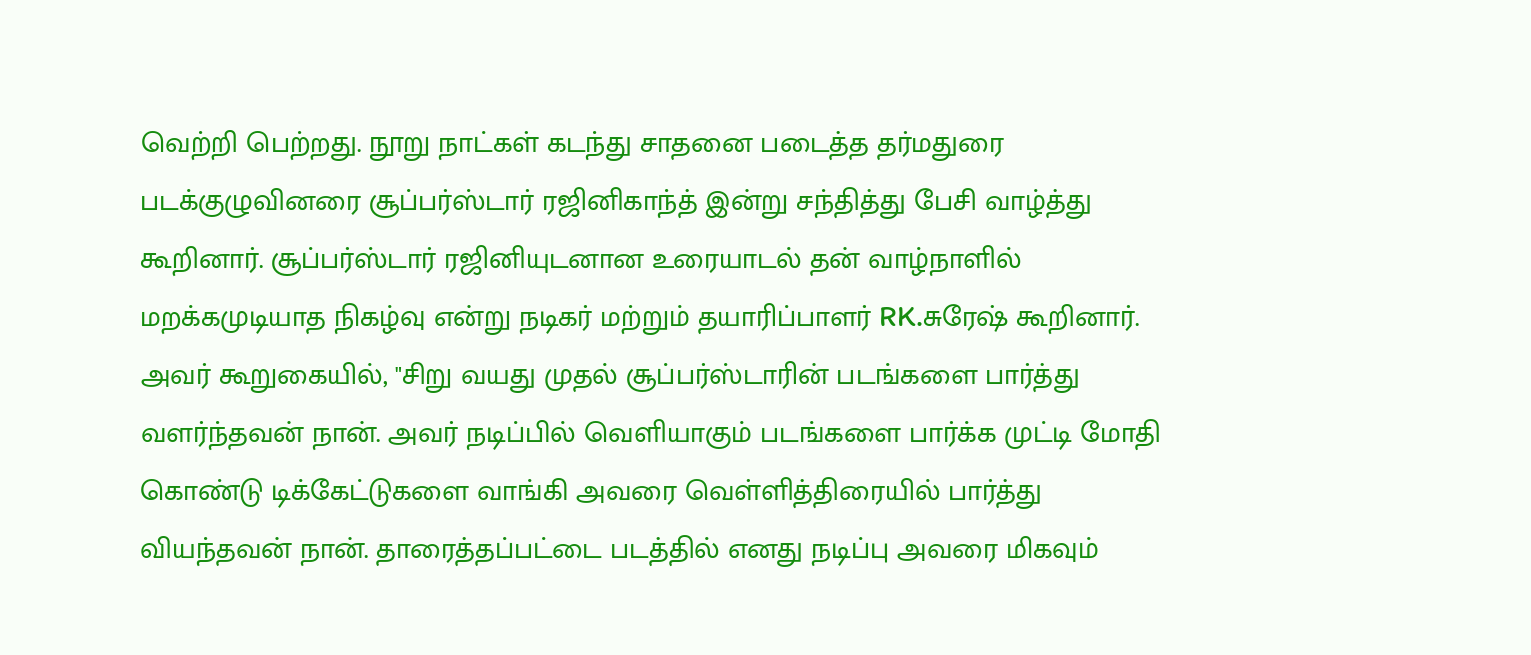வெற்றி பெற்றது. நூறு நாட்கள் கடந்து சாதனை படைத்த தர்மதுரை படக்குழுவினரை சூப்பர்ஸ்டார் ரஜினிகாந்த் இன்று சந்தித்து பேசி வாழ்த்து கூறினார். சூப்பர்ஸ்டார் ரஜினியுடனான உரையாடல் தன் வாழ்நாளில் மறக்கமுடியாத நிகழ்வு என்று நடிகர் மற்றும் தயாரிப்பாளர் RK.சுரேஷ் கூறினார். அவர் கூறுகையில், "சிறு வயது முதல் சூப்பர்ஸ்டாரின் படங்களை பார்த்து வளர்ந்தவன் நான். அவர் நடிப்பில் வெளியாகும் படங்களை பார்க்க முட்டி மோதி கொண்டு டிக்கேட்டுகளை வாங்கி அவரை வெள்ளித்திரையில் பார்த்து வியந்தவன் நான். தாரைத்தப்பட்டை படத்தில் எனது நடிப்பு அவரை மிகவும்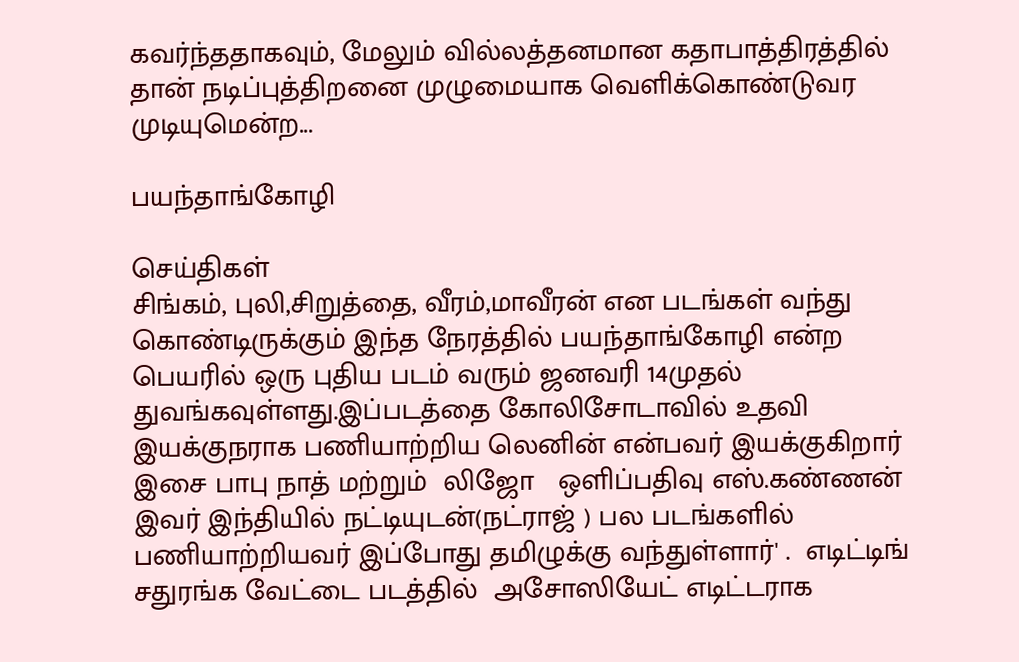கவர்ந்ததாகவும், மேலும் வில்லத்தனமான கதாபாத்திரத்தில் தான் நடிப்புத்திறனை முழுமையாக வெளிக்கொண்டுவர முடியுமென்ற...

பயந்தாங்கோழி

செய்திகள்
சிங்கம், புலி,சிறுத்தை, வீரம்,மாவீரன் என படங்கள் வந்து கொண்டிருக்கும் இந்த நேரத்தில் பயந்தாங்கோழி என்ற பெயரில் ஒரு புதிய படம் வரும் ஜனவரி 14முதல் துவங்கவுள்ளது.இப்படத்தை கோலிசோடாவில் உதவி இயக்குநராக பணியாற்றிய லெனின் என்பவர் இயக்குகிறார் இசை பாபு நாத் மற்றும்  லிஜோ   ஒளிப்பதிவு எஸ்.கண்ணன் இவர் இந்தியில் நட்டியுடன்(நட்ராஜ் ) பல படங்களில் பணியாற்றியவர் இப்போது தமிழுக்கு வந்துள்ளார்' .  எடிட்டிங்   சதுரங்க வேட்டை படத்தில்  அசோஸியேட் எடிட்டராக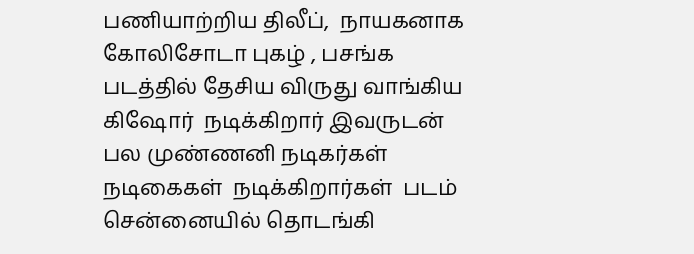பணியாற்றிய திலீப்,  நாயகனாக கோலிசோடா புகழ் , பசங்க படத்தில் தேசிய விருது வாங்கிய  கிஷோர்  நடிக்கிறார் இவருடன் பல முண்ணனி நடிகர்கள் நடிகைகள்  நடிக்கிறார்கள்  படம் சென்னையில் தொடங்கி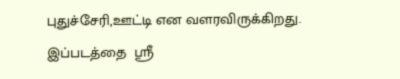புதுச்சேரி,ஊட்டி என வளரவிருக்கிறது. இப்படத்தை  ஸ்ரீ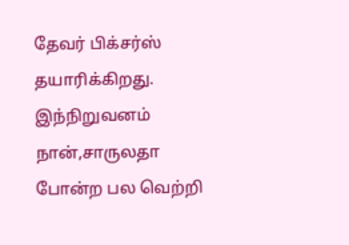தேவர் பிக்சர்ஸ் தயாரிக்கிறது. இந்நிறுவனம் நான்,சாருலதா போன்ற பல வெற்றி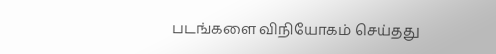படங்களை விநியோகம் செய்தது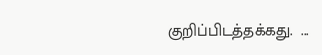குறிப்பிடத்தக்கது.  ...